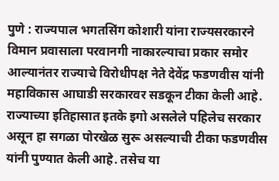पुणे : राज्यपाल भगतसिंग कोशारी यांना राज्यसरकारने विमान प्रवासाला परवानगी नाकारल्याचा प्रकार समोर आल्यानंतर राज्याचे विरोधीपक्ष नेते देवेंद्र फडणवीस यांनी महाविकास आघाडी सरकारवर सडकून टीका केली आहे. राज्याच्या इतिहासात इतके इगो असलेले पहिलेच सरकार असून हा सगळा पोरखेळ सुरू असल्याची टीका फडणवीस यांनी पुण्यात केली आहे. तसेच या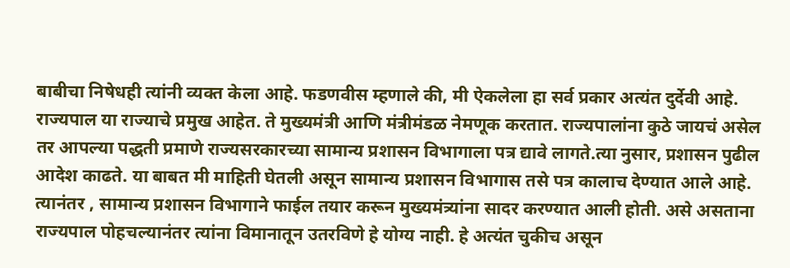बाबीचा निषेधही त्यांनी व्यक्त केला आहे. फडणवीस म्हणाले की, मी ऐकलेला हा सर्व प्रकार अत्यंत दुर्देवी आहे. राज्यपाल या राज्याचे प्रमुख आहेत. ते मुख्यमंत्री आणि मंत्रीमंडळ नेमणूक करतात. राज्यपालांना कुठे जायचं असेल तर आपल्या पद्धती प्रमाणे राज्यसरकारच्या सामान्य प्रशासन विभागाला पत्र द्यावे लागते.त्या नुसार, प्रशासन पुढील आदेश काढते. या बाबत मी माहिती घेतली असून सामान्य प्रशासन विभागास तसे पत्र कालाच देण्यात आले आहे. त्यानंतर , सामान्य प्रशासन विभागाने फाईल तयार करून मुख्यमंत्र्यांना सादर करण्यात आली होती. असे असताना राज्यपाल पोहचल्यानंतर त्यांना विमानातून उतरविणे हे योग्य नाही. हे अत्यंत चुकीच असून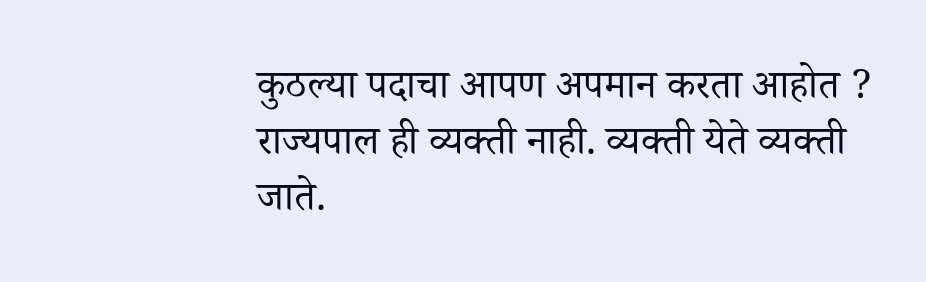कुठल्या पदाचा आपण अपमान करता आहोत ? राज्यपाल ही व्यक्ती नाही. व्यक्ती येते व्यक्ती जाते.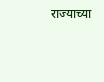राज्याच्या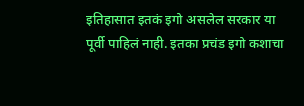इतिहासात इतकं इगो असलेल सरकार या पूर्वी पाहिलं नाही. इतका प्रचंड इगो कशाचा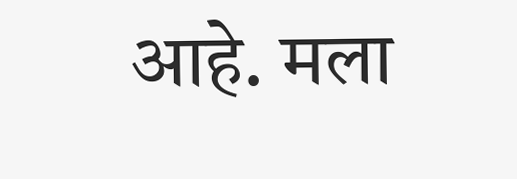आहे. मला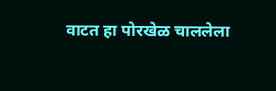वाटत हा पोरखेळ चाललेला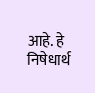आहे. हे निषेधार्थ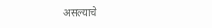असल्याचे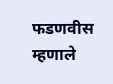फडणवीस म्हणाले